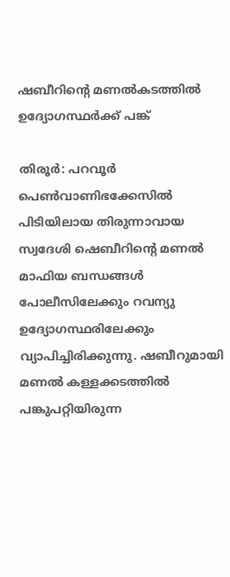ഷബീറിന്റെ മണല്‍കടത്തില്‍ ഉദ്യോഗസ്ഥര്‍ക്ക് പങ്ക്

തിരൂര്‍: പറവൂര്‍ പെണ്‍വാണിഭക്കേസില്‍ പിടിയിലായ തിരുന്നാവായ സ്വദേശി ഷെബീറിന്റെ മണല്‍ മാഫിയ ബന്ധങ്ങള്‍ പോലീസിലേക്കും റവന്യു ഉദ്യോഗസ്ഥരിലേക്കും വ്യാപിച്ചിരിക്കുന്നു. ഷബീറുമായി മണല്‍ കള്ളക്കടത്തില്‍ പങ്കുപറ്റിയിരുന്ന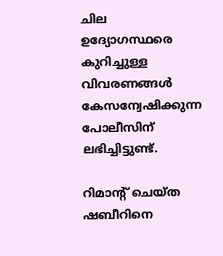ചില ഉദ്യോഗസ്ഥരെ കുറിച്ചുള്ള വിവരണങ്ങള്‍ കേസന്വേഷിക്കുന്ന പോലീസിന് ലഭിച്ചിട്ടുണ്ട്.

റിമാന്റ് ചെയ്ത ഷബീറിനെ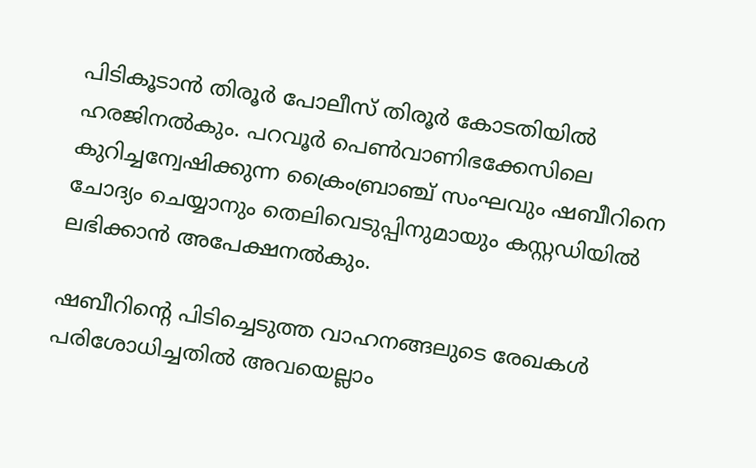പിടികൂടാന്‍ തിരൂര്‍ പോലീസ് തിരൂര്‍ കോടതിയില്‍ ഹരജിനല്‍കും. പറവൂര്‍ പെണ്‍വാണിഭക്കേസിലെ കുറിച്ചന്വേഷിക്കുന്ന ക്രൈംബ്രാഞ്ച് സംഘവും ഷബീറിനെ ചോദ്യം ചെയ്യാനും തെലിവെടുപ്പിനുമായും കസ്റ്റഡിയില്‍ ലഭിക്കാന്‍ അപേക്ഷനല്‍കും.

ഷബീറിന്റെ പിടിച്ചെടുത്ത വാഹനങ്ങലുടെ രേഖകള്‍ പരിശോധിച്ചതില്‍ അവയെല്ലാം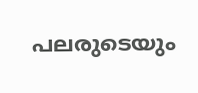പലരുടെയും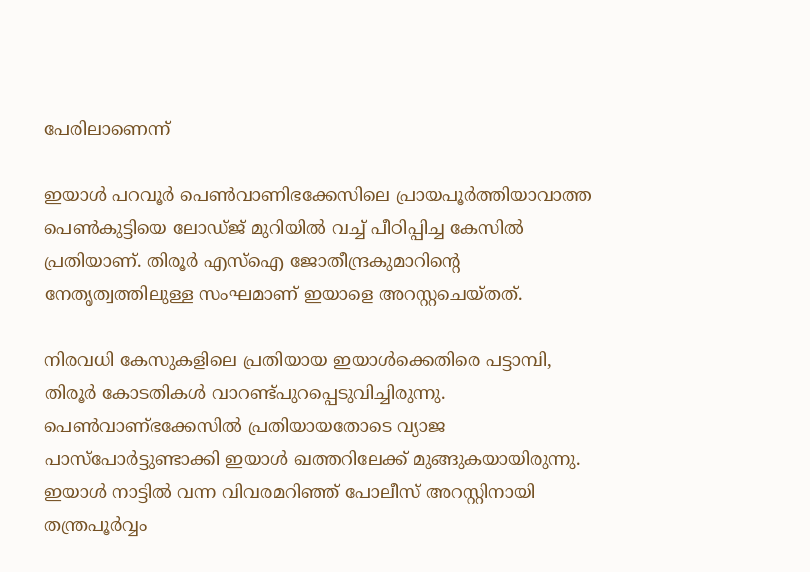പേരിലാണെന്ന്

ഇയാള്‍ പറവൂര്‍ പെണ്‍വാണിഭക്കേസിലെ പ്രായപൂര്‍ത്തിയാവാത്ത പെണ്‍കുട്ടിയെ ലോഡ്ജ് മുറിയില്‍ വച്ച് പീഠിപ്പിച്ച കേസില്‍ പ്രതിയാണ്. തിരൂര്‍ എസ്‌ഐ ജോതീന്ദ്രകുമാറിന്റെ നേതൃത്വത്തിലുള്ള സംഘമാണ് ഇയാളെ അറസ്റ്റചെയ്തത്.

നിരവധി കേസുകളിലെ പ്രതിയായ ഇയാള്‍ക്കെതിരെ പട്ടാമ്പി, തിരൂര്‍ കോടതികള്‍ വാറണ്ട്പുറപ്പെടുവിച്ചിരുന്നു. പെണ്‍വാണ്ഭക്കേസില്‍ പ്രതിയായതോടെ വ്യാജ പാസ്‌പോര്‍ട്ടുണ്ടാക്കി ഇയാള്‍ ഖത്തറിലേക്ക് മുങ്ങുകയായിരുന്നു. ഇയാള്‍ നാട്ടില്‍ വന്ന വിവരമറിഞ്ഞ് പോലീസ് അറസ്റ്റിനായി തന്ത്രപൂര്‍വ്വം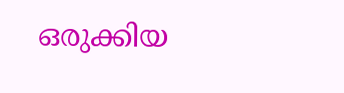ഒരുക്കിയ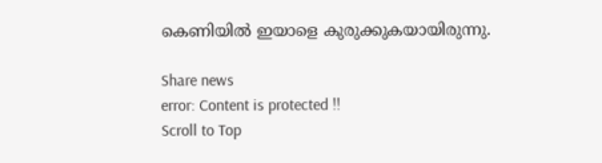കെണിയില്‍ ഇയാളെ കുരുക്കുകയായിരുന്നു.

Share news
error: Content is protected !!
Scroll to Top